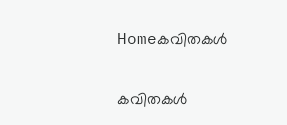Homeകവിതകൾ

കവിതകൾ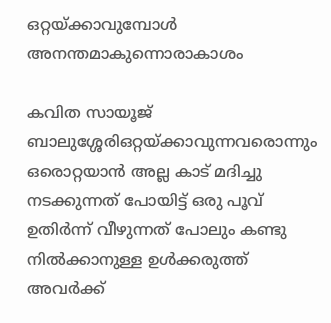ഒറ്റയ്ക്കാവുമ്പോൾ അനന്തമാകുന്നൊരാകാശം

കവിത സായൂജ് ബാലുശ്ശേരിഒറ്റയ്ക്കാവുന്നവരൊന്നും ഒരൊറ്റയാൻ അല്ല കാട് മദിച്ചു നടക്കുന്നത് പോയിട്ട് ഒരു പൂവ് ഉതിർന്ന് വീഴുന്നത് പോലും കണ്ടു നിൽക്കാനുള്ള ഉൾക്കരുത്ത് അവർക്ക്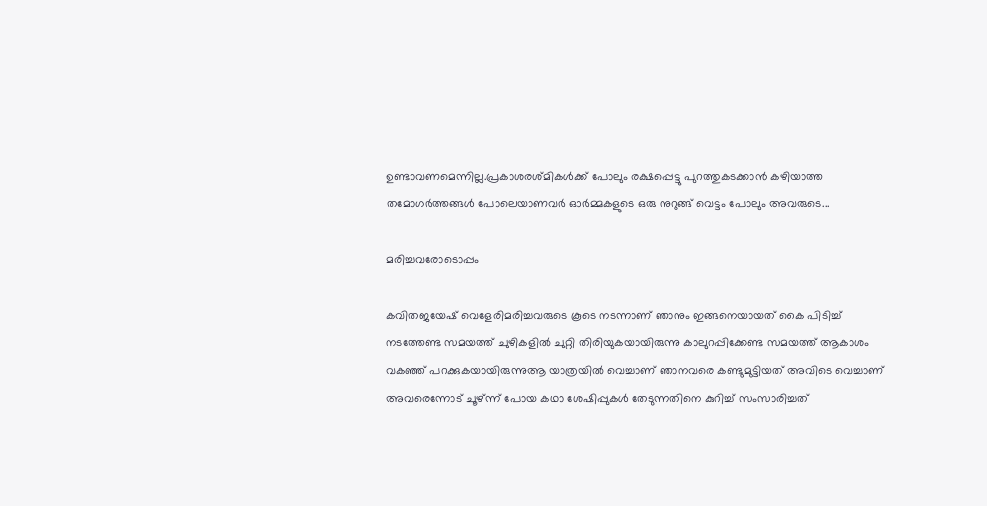ഉണ്ടാവണമെന്നില്ല.പ്രകാശരശ്മികൾക്ക് പോലും രക്ഷപ്പെട്ടു പുറത്തുകടക്കാൻ കഴിയാത്ത തമോഗർത്തങ്ങൾ പോലെയാണവർ ഓർമ്മകളുടെ ഒരു നുറുങ്ങ് വെട്ടം പോലും അവരുടെ...

മരിച്ചവരോടൊപ്പം

കവിതജയേഷ് വെളേരിമരിച്ചവരുടെ കൂടെ നടന്നാണ് ഞാനും ഇങ്ങനെയായത് കൈ പിടിച്ച് നടത്തേണ്ട സമയത്ത് ചുഴികളിൽ ചുറ്റി തിരിയുകയായിരുന്നു കാലുറപ്പിക്കേണ്ട സമയത്ത് ആകാശം വകഞ്ഞ് പറക്കുകയായിരുന്നുആ യാത്രയിൽ വെച്ചാണ് ഞാനവരെ കണ്ടുമുട്ടിയത് അവിടെ വെച്ചാണ് അവരെന്നോട് ചൂഴ്ന്ന് പോയ കഥാ ശേഷിപ്പുകൾ തേടുന്നതിനെ കുറിച്ച് സംസാരിച്ചത്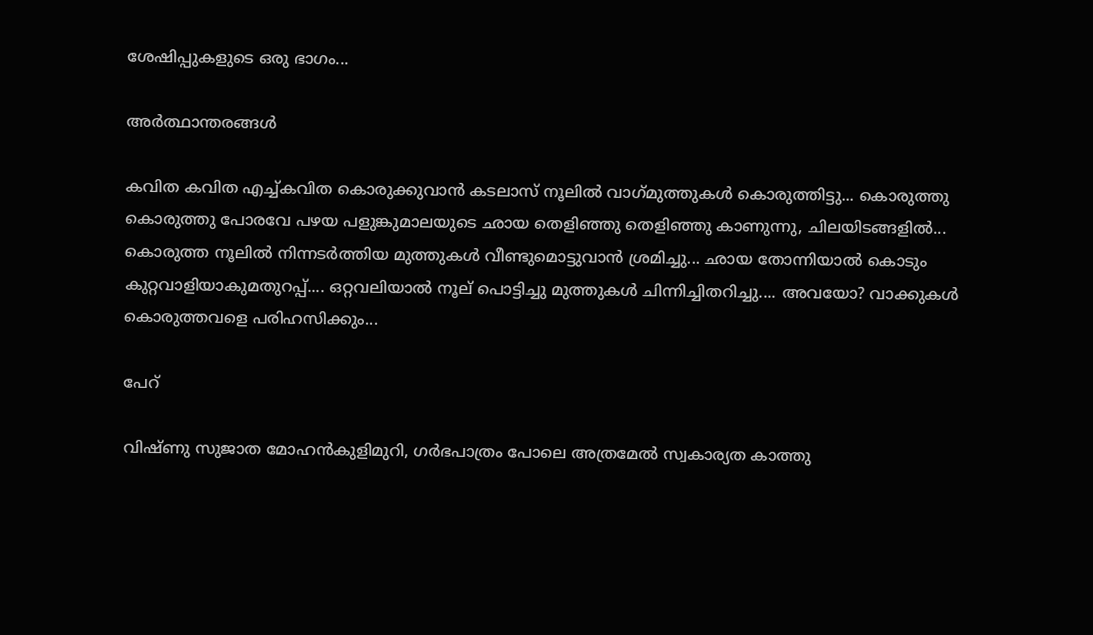ശേഷിപ്പുകളുടെ ഒരു ഭാഗം...

അർത്ഥാന്തരങ്ങൾ

കവിത കവിത എച്ച്കവിത കൊരുക്കുവാൻ കടലാസ് നൂലിൽ വാഗ്‌മുത്തുകൾ കൊരുത്തിട്ടു... കൊരുത്തു കൊരുത്തു പോരവേ പഴയ പളുങ്കുമാലയുടെ ഛായ തെളിഞ്ഞു തെളിഞ്ഞു കാണുന്നു, ചിലയിടങ്ങളിൽ... കൊരുത്ത നൂലിൽ നിന്നടർത്തിയ മുത്തുകൾ വീണ്ടുമൊട്ടുവാൻ ശ്രമിച്ചു... ഛായ തോന്നിയാൽ കൊടും കുറ്റവാളിയാകുമതുറപ്പ്‌.... ഒറ്റവലിയാൽ നൂല് പൊട്ടിച്ചു മുത്തുകൾ ചിന്നിച്ചിതറിച്ചു.... അവയോ? വാക്കുകൾ കൊരുത്തവളെ പരിഹസിക്കും...

പേറ്

വിഷ്ണു സുജാത മോഹൻകുളിമുറി, ഗർഭപാത്രം പോലെ അത്രമേൽ സ്വകാര്യത കാത്തു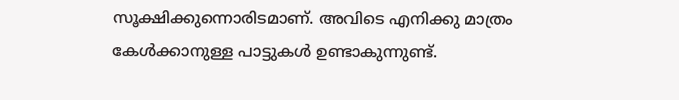സൂക്ഷിക്കുന്നൊരിടമാണ്. അവിടെ എനിക്കു മാത്രം കേൾക്കാനുള്ള പാട്ടുകൾ ഉണ്ടാകുന്നുണ്ട്.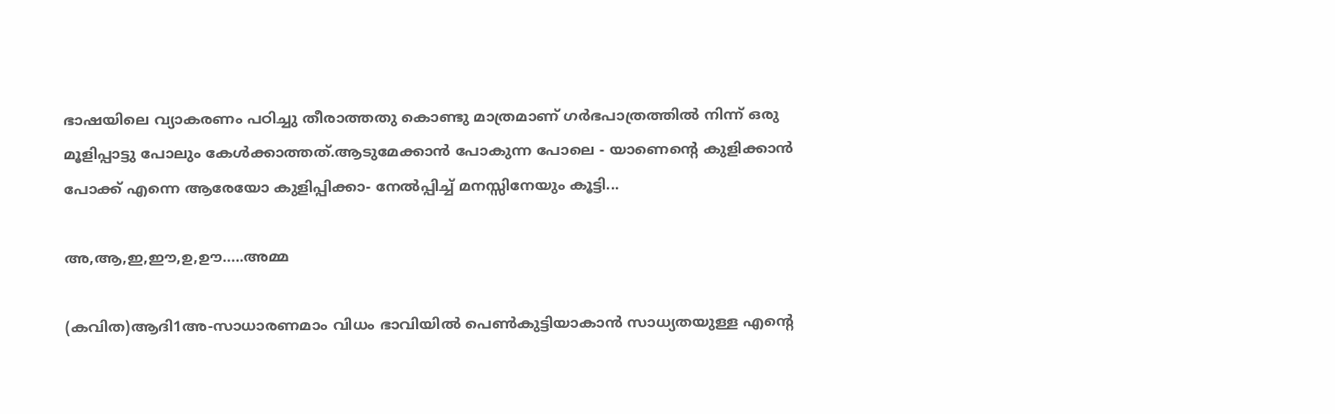ഭാഷയിലെ വ്യാകരണം പഠിച്ചു തീരാത്തതു കൊണ്ടു മാത്രമാണ് ഗർഭപാത്രത്തിൽ നിന്ന് ഒരു മൂളിപ്പാട്ടു പോലും കേൾക്കാത്തത്.ആടുമേക്കാൻ പോകുന്ന പോലെ - യാണെന്റെ കുളിക്കാൻ പോക്ക് എന്നെ ആരേയോ കുളിപ്പിക്കാ- നേൽപ്പിച്ച് മനസ്സിനേയും കൂട്ടി...

അ,ആ,ഇ,ഈ,ഉ,ഊ…..അമ്മ

(കവിത)ആദി1അ-സാധാരണമാം വിധം ഭാവിയിൽ പെൺകുട്ടിയാകാൻ സാധ്യതയുള്ള എന്റെ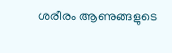ശരീരം ആണുങ്ങളുടെ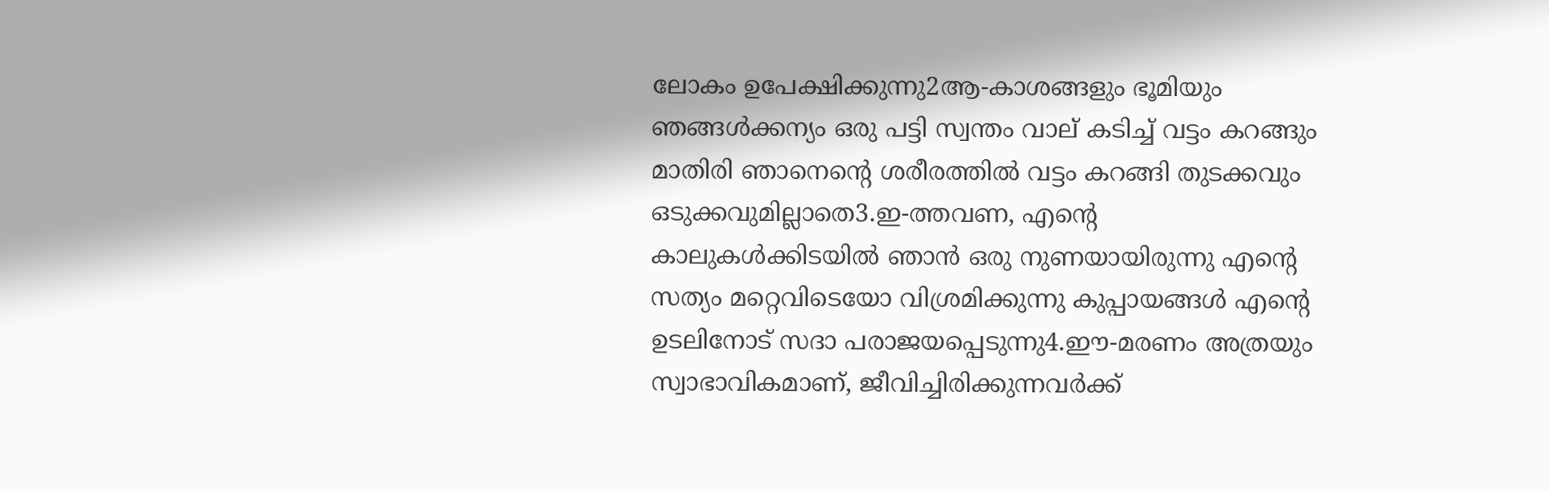ലോകം ഉപേക്ഷിക്കുന്നു2ആ-കാശങ്ങളും ഭൂമിയും ഞങ്ങൾക്കന്യം ഒരു പട്ടി സ്വന്തം വാല് കടിച്ച് വട്ടം കറങ്ങും മാതിരി ഞാനെന്റെ ശരീരത്തിൽ വട്ടം കറങ്ങി തുടക്കവും ഒടുക്കവുമില്ലാതെ3.ഇ-ത്തവണ, എന്റെ കാലുകൾക്കിടയിൽ ഞാൻ ഒരു നുണയായിരുന്നു എന്റെ സത്യം മറ്റെവിടെയോ വിശ്രമിക്കുന്നു കുപ്പായങ്ങൾ എന്റെ ഉടലിനോട് സദാ പരാജയപ്പെടുന്നു4.ഈ-മരണം അത്രയും സ്വാഭാവികമാണ്, ജീവിച്ചിരിക്കുന്നവർക്ക്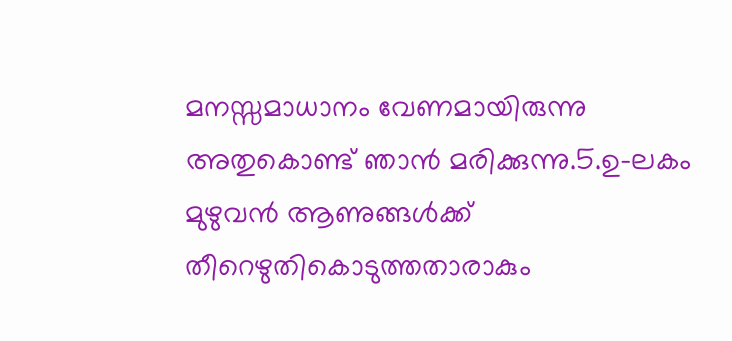മനസ്സമാധാനം വേണമായിരുന്നു അതുകൊണ്ട് ഞാൻ മരിക്കുന്നു.5.ഉ-ലകം മുഴുവൻ ആണുങ്ങൾക്ക് തീറെഴുതികൊടുത്തതാരാകും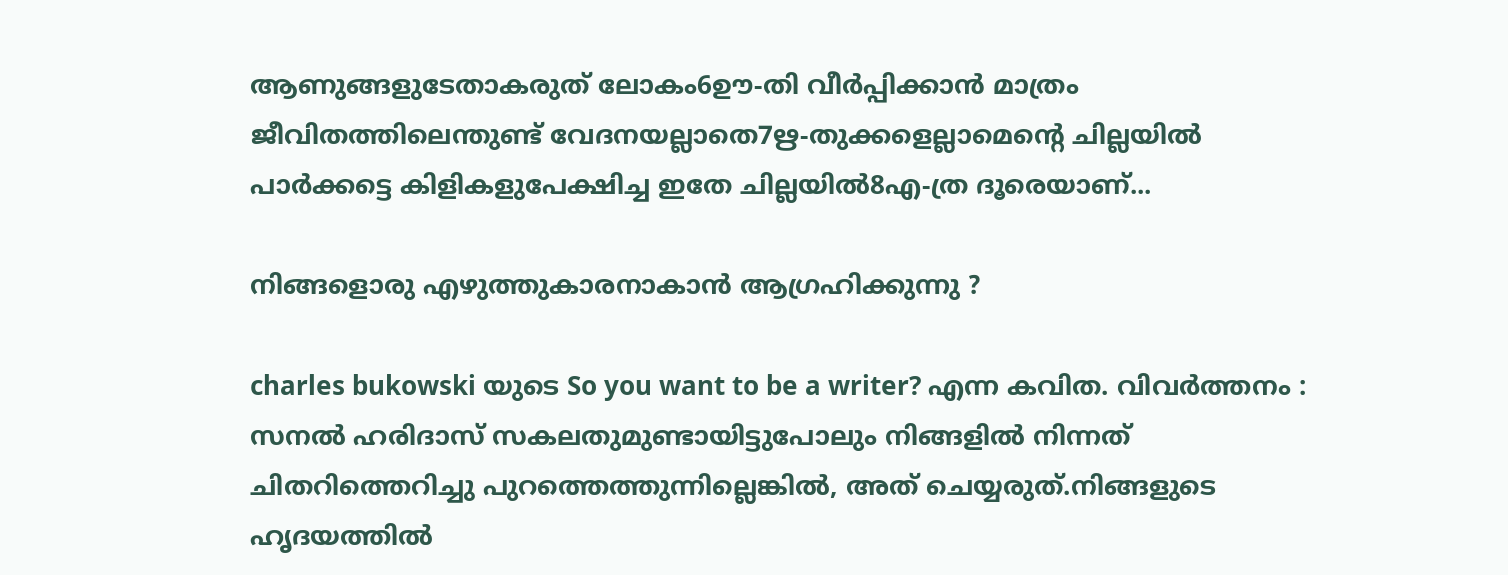ആണുങ്ങളുടേതാകരുത് ലോകം6ഊ-തി വീർപ്പിക്കാൻ മാത്രം ജീവിതത്തിലെന്തുണ്ട് വേദനയല്ലാതെ7ഋ-തുക്കളെല്ലാമെന്റെ ചില്ലയിൽ പാർക്കട്ടെ കിളികളുപേക്ഷിച്ച ഇതേ ചില്ലയിൽ8എ-ത്ര ദൂരെയാണ്...

നിങ്ങളൊരു എഴുത്തുകാരനാകാൻ ആഗ്രഹിക്കുന്നു ?

charles bukowski യുടെ So you want to be a writer? എന്ന കവിത. വിവർത്തനം : സനൽ ഹരിദാസ് സകലതുമുണ്ടായിട്ടുപോലും നിങ്ങളിൽ നിന്നത് ചിതറിത്തെറിച്ചു പുറത്തെത്തുന്നില്ലെങ്കിൽ, അത് ചെയ്യരുത്.നിങ്ങളുടെ ഹൃദയത്തിൽ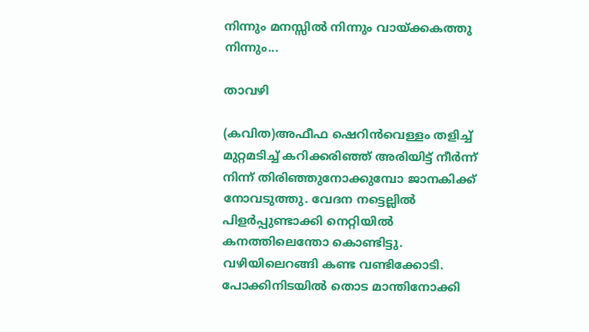നിന്നും മനസ്സിൽ നിന്നും വായ്ക്കകത്തു നിന്നും...

താവഴി

(കവിത)അഫീഫ ഷെറിന്‍വെള്ളം തളിച്ച് മുറ്റമടിച്ച് കറിക്കരിഞ്ഞ് അരിയിട്ട് നീർന്ന് നിന്ന് തിരിഞ്ഞുനോക്കുമ്പോ ജാനകിക്ക് നോവടുത്തു. വേദന നട്ടെല്ലിൽ പിളർപ്പുണ്ടാക്കി നെറ്റിയിൽ കനത്തിലെന്തോ കൊണ്ടിട്ടു. വഴിയിലെറങ്ങി കണ്ട വണ്ടിക്കോടി. പോക്കിനിടയിൽ തൊട മാന്തിനോക്കി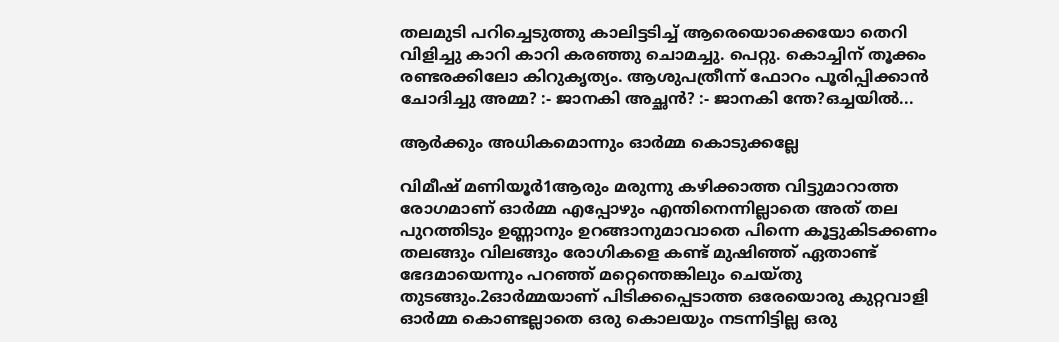തലമുടി പറിച്ചെടുത്തു കാലിട്ടടിച്ച് ആരെയൊക്കെയോ തെറി വിളിച്ചു കാറി കാറി കരഞ്ഞു ചൊമച്ചു. പെറ്റു. കൊച്ചിന് തൂക്കം രണ്ടരക്കിലോ കിറുകൃത്യം. ആശുപത്രീന്ന് ഫോറം പൂരിപ്പിക്കാൻ ചോദിച്ചു അമ്മ? :- ജാനകി അച്ഛൻ? :- ജാനകി ന്തേ?ഒച്ചയിൽ...

ആർക്കും അധികമൊന്നും ഓർമ്മ കൊടുക്കല്ലേ

വിമീഷ് മണിയൂർ1ആരും മരുന്നു കഴിക്കാത്ത വിട്ടുമാറാത്ത രോഗമാണ് ഓർമ്മ എപ്പോഴും എന്തിനെന്നില്ലാതെ അത് തല പുറത്തിടും ഉണ്ണാനും ഉറങ്ങാനുമാവാതെ പിന്നെ കൂട്ടുകിടക്കണം തലങ്ങും വിലങ്ങും രോഗികളെ കണ്ട് മുഷിഞ്ഞ് ഏതാണ്ട് ഭേദമായെന്നും പറഞ്ഞ് മറ്റെന്തെങ്കിലും ചെയ്തു തുടങ്ങും.2ഓർമ്മയാണ് പിടിക്കപ്പെടാത്ത ഒരേയൊരു കുറ്റവാളി ഓർമ്മ കൊണ്ടല്ലാതെ ഒരു കൊലയും നടന്നിട്ടില്ല ഒരു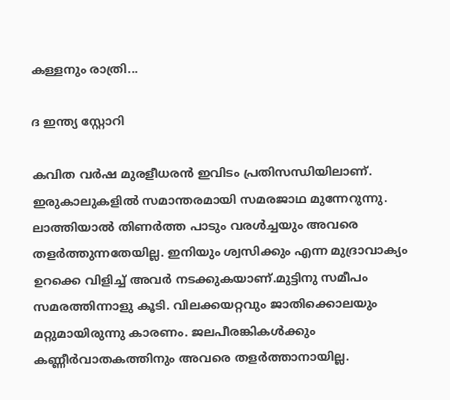കള്ളനും രാത്രി...

ദ ഇന്ത്യ സ്റ്റോറി

കവിത വർഷ മുരളീധരൻ ഇവിടം പ്രതിസന്ധിയിലാണ്. ഇരുകാലുകളിൽ സമാന്തരമായി സമരജാഥ മുന്നേറുന്നു. ലാത്തിയാൽ തിണർത്ത പാടും വരൾച്ചയും അവരെ തളർത്തുന്നതേയില്ല. ഇനിയും ശ്വസിക്കും എന്ന മുദ്രാവാക്യം ഉറക്കെ വിളിച്ച് അവർ നടക്കുകയാണ്.മുട്ടിനു സമീപം സമരത്തിന്നാളു കൂടി. വിലക്കയറ്റവും ജാതിക്കൊലയും മറ്റുമായിരുന്നു കാരണം. ജലപീരങ്കികൾക്കും കണ്ണീർവാതകത്തിനും അവരെ തളർത്താനായില്ല.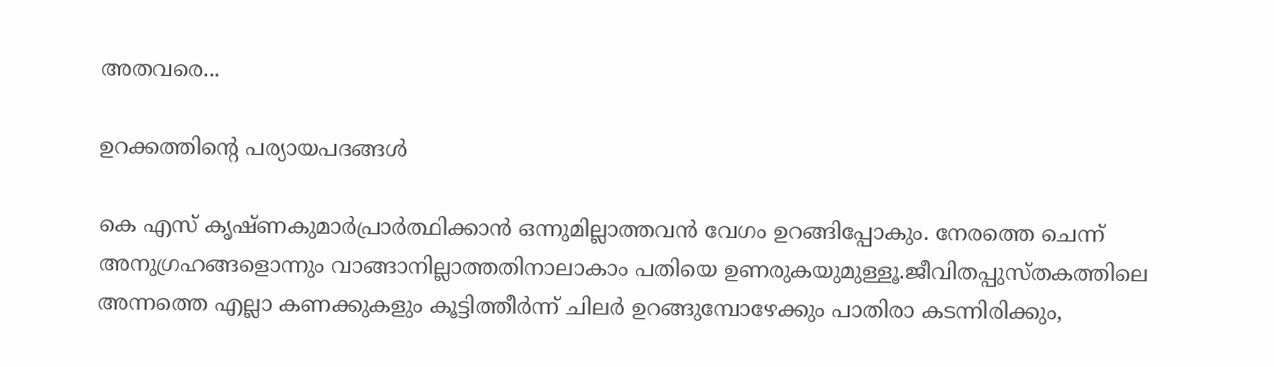അതവരെ...

ഉറക്കത്തിന്റെ പര്യായപദങ്ങൾ

കെ എസ്‌ കൃഷ്ണകുമാർപ്രാർത്ഥിക്കാൻ ഒന്നുമില്ലാത്തവൻ വേഗം ഉറങ്ങിപ്പോകും. നേരത്തെ ചെന്ന് അനുഗ്രഹങ്ങളൊന്നും വാങ്ങാനില്ലാത്തതിനാലാകാം പതിയെ ഉണരുകയുമുള്ളൂ.ജീവിതപ്പുസ്തകത്തിലെ അന്നത്തെ എല്ലാ കണക്കുകളും കൂട്ടിത്തീർന്ന് ചിലർ ഉറങ്ങുമ്പോഴേക്കും പാതിരാ കടന്നിരിക്കും,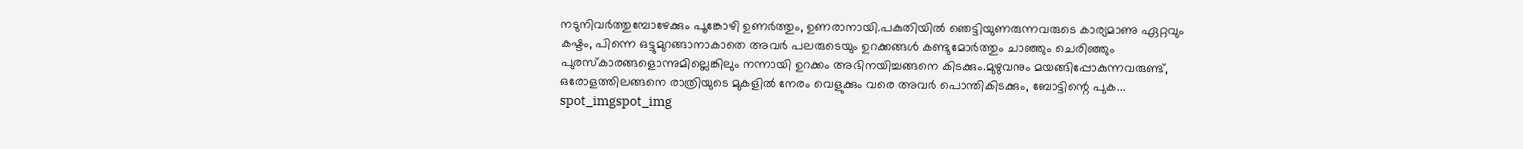നടുനിവർത്തുമ്പോഴേക്കും പൂങ്കോഴി ഉണർത്തും, ഉണരാനായി.പകുതിയിൽ ഞെട്ടിയുണരുന്നവരുടെ കാര്യമാണു ഏറ്റവും കഷ്ടം, പിന്നെ ഒട്ടുമുറങ്ങാനാകാതെ അവർ പലരുടെയും ഉറക്കങ്ങൾ കണ്ടുമോർത്തും ചാഞ്ഞും ചെരിഞ്ഞും പുരസ്കാരങ്ങളൊന്നുമില്ലെങ്കിലും നന്നായി ഉറക്കം അഭിനയിച്ചങ്ങനെ കിടക്കും.മുഴുവനും മയങ്ങിപ്പോകുന്നവരുണ്ട്‌, ഒരോളത്തിലങ്ങനെ രാത്രിയുടെ മുകളിൽ നേരം വെളുക്കും വരെ അവർ പൊന്തികിടക്കും, ബോട്ടിന്റെ പുക...
spot_imgspot_img